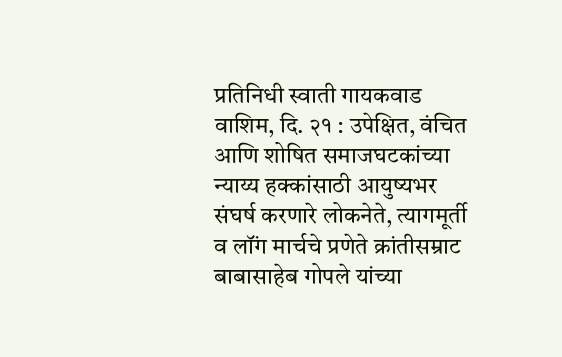प्रतिनिधी स्वाती गायकवाड
वाशिम, दि. २१ : उपेक्षित, वंचित आणि शोषित समाजघटकांच्या न्याय्य हक्कांसाठी आयुष्यभर संघर्ष करणारे लोकनेते, त्यागमूर्ती व लॉंग मार्चचे प्रणेते क्रांतीसम्राट बाबासाहेब गोपले यांच्या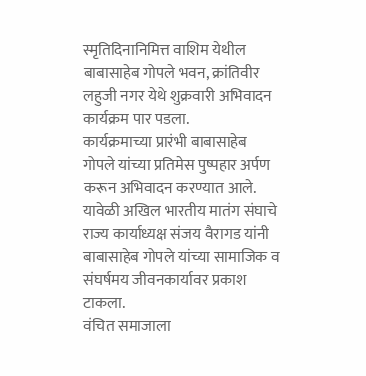स्मृतिदिनानिमित्त वाशिम येथील बाबासाहेब गोपले भवन, क्रांतिवीर लहुजी नगर येथे शुक्रवारी अभिवादन कार्यक्रम पार पडला.
कार्यक्रमाच्या प्रारंभी बाबासाहेब गोपले यांच्या प्रतिमेस पुष्पहार अर्पण करून अभिवादन करण्यात आले. यावेळी अखिल भारतीय मातंग संघाचे राज्य कार्याध्यक्ष संजय वैरागड यांनी बाबासाहेब गोपले यांच्या सामाजिक व संघर्षमय जीवनकार्यावर प्रकाश टाकला.
वंचित समाजाला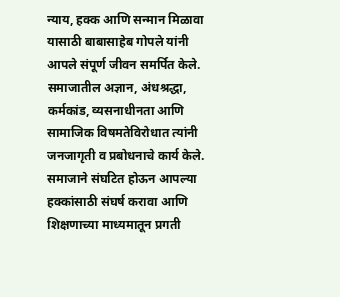न्याय, हक्क आणि सन्मान मिळावा यासाठी बाबासाहेब गोपले यांनी आपले संपूर्ण जीवन समर्पित केले. समाजातील अज्ञान, अंधश्रद्धा, कर्मकांड, व्यसनाधीनता आणि सामाजिक विषमतेविरोधात त्यांनी जनजागृती व प्रबोधनाचे कार्य केले. समाजाने संघटित होऊन आपल्या हक्कांसाठी संघर्ष करावा आणि शिक्षणाच्या माध्यमातून प्रगती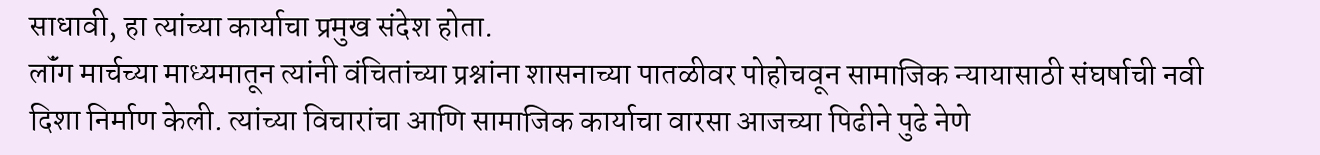साधावी, हा त्यांच्या कार्याचा प्रमुख संदेश होता.
लॉंग मार्चच्या माध्यमातून त्यांनी वंचितांच्या प्रश्नांना शासनाच्या पातळीवर पोहोचवून सामाजिक न्यायासाठी संघर्षाची नवी दिशा निर्माण केली. त्यांच्या विचारांचा आणि सामाजिक कार्याचा वारसा आजच्या पिढीने पुढे नेणे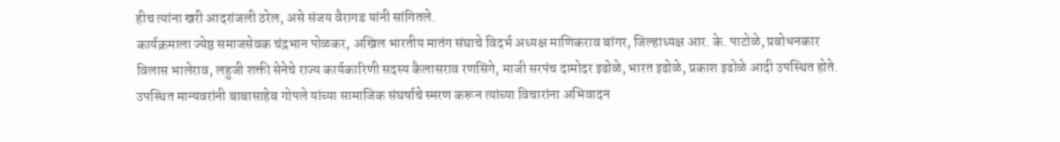हीच त्यांना खरी आदरांजली ठरेल, असे संजय वैरागड यांनी सांगितले.
कार्यक्रमाला ज्येष्ठ समाजसेवक चंद्रभान पोळकर, अखिल भारतीय मातंग संघाचे विदर्भ अध्यक्ष माणिकराव बांगर, जिल्हाध्यक्ष आर. के. पाटोळे, प्रबोधनकार विलास भालेराव, लहुजी शक्ती सेनेचे राज्य कार्यकारिणी सदस्य कैलासराव रणसिंगे, माजी सरपंच दामोदर इढोळे, भारत इढोळे, प्रकाश इढोळे आदी उपस्थित होते. उपस्थित मान्यवरांनी बाबासाहेब गोपले यांच्या सामाजिक संघर्षाचे स्मरण करून त्यांच्या विचारांना अभिवादन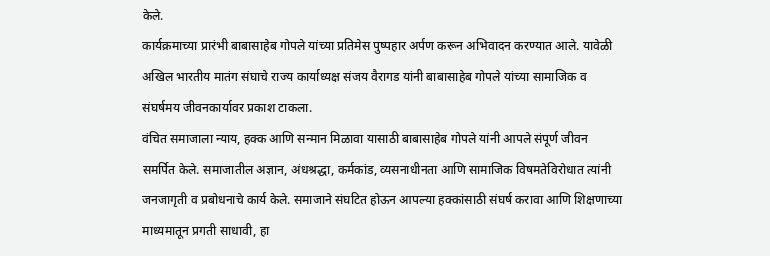केले.
कार्यक्रमाच्या प्रारंभी बाबासाहेब गोपले यांच्या प्रतिमेस पुष्पहार अर्पण करून अभिवादन करण्यात आले. यावेळी अखिल भारतीय मातंग संघाचे राज्य कार्याध्यक्ष संजय वैरागड यांनी बाबासाहेब गोपले यांच्या सामाजिक व संघर्षमय जीवनकार्यावर प्रकाश टाकला.
वंचित समाजाला न्याय, हक्क आणि सन्मान मिळावा यासाठी बाबासाहेब गोपले यांनी आपले संपूर्ण जीवन समर्पित केले. समाजातील अज्ञान, अंधश्रद्धा, कर्मकांड, व्यसनाधीनता आणि सामाजिक विषमतेविरोधात त्यांनी जनजागृती व प्रबोधनाचे कार्य केले. समाजाने संघटित होऊन आपल्या हक्कांसाठी संघर्ष करावा आणि शिक्षणाच्या माध्यमातून प्रगती साधावी, हा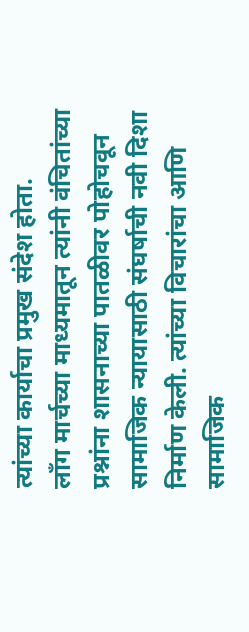त्यांच्या कार्याचा प्रमुख संदेश होता.
लॉंग मार्चच्या माध्यमातून त्यांनी वंचितांच्या प्रश्नांना शासनाच्या पातळीवर पोहोचवून सामाजिक न्यायासाठी संघर्षाची नवी दिशा निर्माण केली. त्यांच्या विचारांचा आणि सामाजिक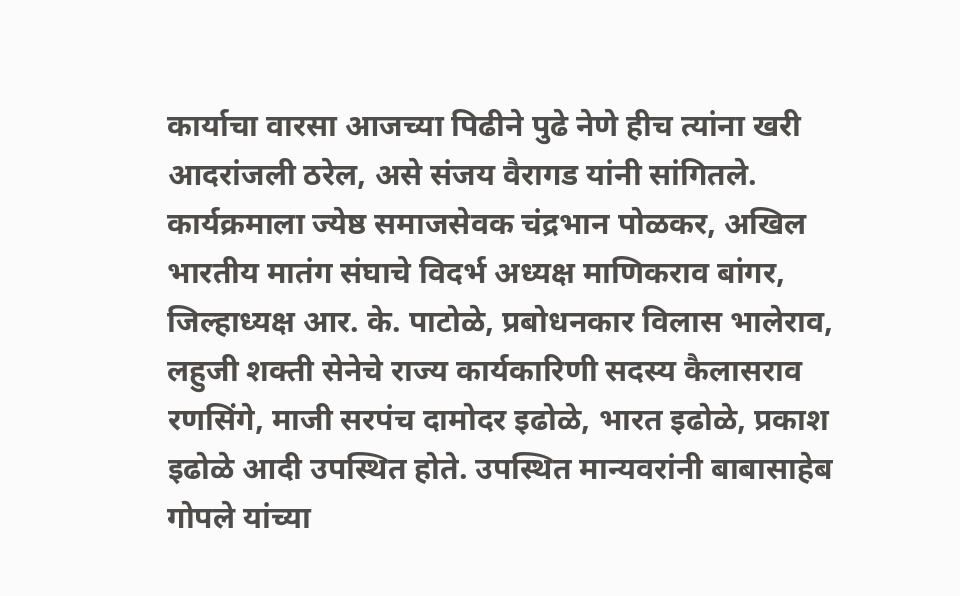कार्याचा वारसा आजच्या पिढीने पुढे नेणे हीच त्यांना खरी आदरांजली ठरेल, असे संजय वैरागड यांनी सांगितले.
कार्यक्रमाला ज्येष्ठ समाजसेवक चंद्रभान पोळकर, अखिल भारतीय मातंग संघाचे विदर्भ अध्यक्ष माणिकराव बांगर, जिल्हाध्यक्ष आर. के. पाटोळे, प्रबोधनकार विलास भालेराव, लहुजी शक्ती सेनेचे राज्य कार्यकारिणी सदस्य कैलासराव रणसिंगे, माजी सरपंच दामोदर इढोळे, भारत इढोळे, प्रकाश इढोळे आदी उपस्थित होते. उपस्थित मान्यवरांनी बाबासाहेब गोपले यांच्या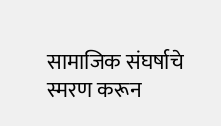सामाजिक संघर्षाचे स्मरण करून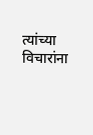त्यांच्या विचारांना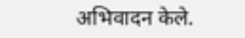अभिवादन केले.